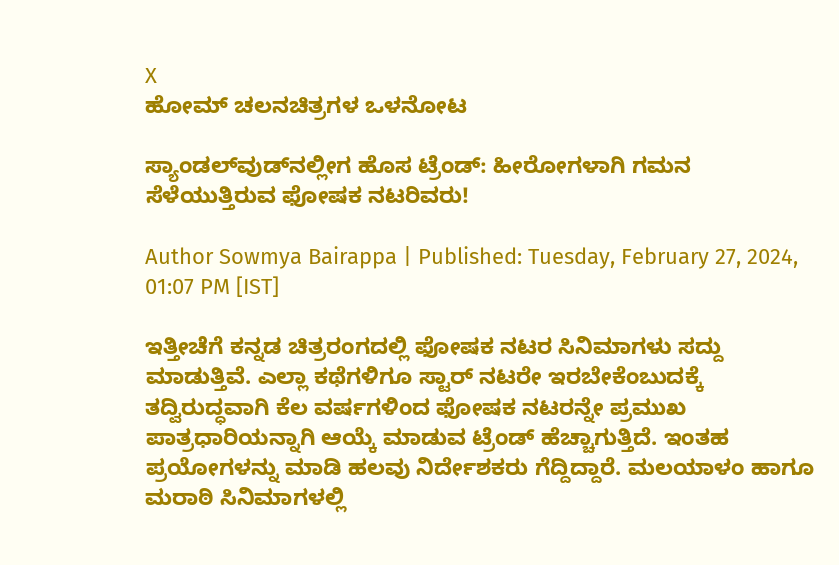X
ಹೋಮ್ ಚಲನಚಿತ್ರಗಳ ಒಳನೋಟ

ಸ್ಯಾಂಡಲ್‌ವುಡ್‌ನಲ್ಲೀಗ ಹೊಸ ಟ್ರೆಂಡ್: ಹೀರೋಗಳಾಗಿ ಗಮನ ಸೆಳೆಯುತ್ತಿರುವ ಫೋಷಕ ನಟರಿವರು!

Author Sowmya Bairappa | Published: Tuesday, February 27, 2024, 01:07 PM [IST]

ಇತ್ತೀಚೆಗೆ ಕನ್ನಡ ಚಿತ್ರರಂಗದಲ್ಲಿ ಫೋಷಕ ನಟರ ಸಿನಿಮಾಗಳು ಸದ್ದು ಮಾಡುತ್ತಿವೆ. ಎಲ್ಲಾ ಕಥೆಗಳಿಗೂ ಸ್ಟಾರ್ ನಟರೇ ಇರಬೇಕೆಂಬುದಕ್ಕೆ ತದ್ವಿರುದ್ಧವಾಗಿ ಕೆಲ ವರ್ಷಗಳಿಂದ ಫೋಷಕ ನಟರನ್ನೇ ಪ್ರಮುಖ ಪಾತ್ರಧಾರಿಯನ್ನಾಗಿ ಆಯ್ಕೆ ಮಾಡುವ ಟ್ರೆಂಡ್ ಹೆಚ್ಚಾಗುತ್ತಿದೆ. ಇಂತಹ ಪ್ರಯೋಗಳನ್ನು ಮಾಡಿ ಹಲವು ನಿರ್ದೇಶಕರು ಗೆದ್ದಿದ್ದಾರೆ. ಮಲಯಾಳಂ ಹಾಗೂ ಮರಾಠಿ ಸಿನಿಮಾಗಳಲ್ಲಿ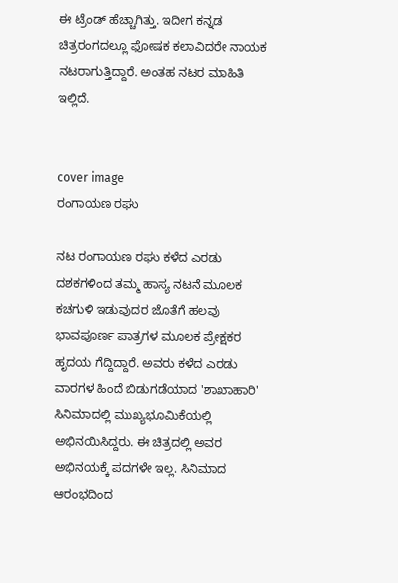ಈ ಟ್ರೆಂಡ್ ಹೆಚ್ಚಾಗಿತ್ತು. ಇದೀಗ ಕನ್ನಡ ಚಿತ್ರರಂಗದಲ್ಲೂ ಫೋಷಕ ಕಲಾವಿದರೇ ನಾಯಕ ನಟರಾಗುತ್ತಿದ್ದಾರೆ. ಅಂತಹ ನಟರ ಮಾಹಿತಿ ಇಲ್ಲಿದೆ.


cover image
ರಂಗಾಯಣ ರಘು

ನಟ ರಂಗಾಯಣ ರಘು ಕಳೆದ ಎರಡು ದಶಕಗಳಿಂದ ತಮ್ಮ ಹಾಸ್ಯ ನಟನೆ ಮೂಲಕ ಕಚಗುಳಿ ಇಡುವುದರ ಜೊತೆಗೆ ಹಲವು ಭಾವಪೂರ್ಣ ಪಾತ್ರಗಳ ಮೂಲಕ ಪ್ರೇಕ್ಷಕರ ಹೃದಯ ಗೆದ್ದಿದ್ದಾರೆ. ಅವರು ಕಳೆದ ಎರಡು ವಾರಗಳ ಹಿಂದೆ ಬಿಡುಗಡೆಯಾದ 'ಶಾಖಾಹಾರಿ' ಸಿನಿಮಾದಲ್ಲಿ ಮುಖ್ಯಭೂಮಿಕೆಯಲ್ಲಿ ಅಭಿನಯಿಸಿದ್ದರು. ಈ ಚಿತ್ರದಲ್ಲಿ ಅವರ ಅಭಿನಯಕ್ಕೆ ಪದಗಳೇ ಇಲ್ಲ. ಸಿನಿಮಾದ ಆರಂಭದಿಂದ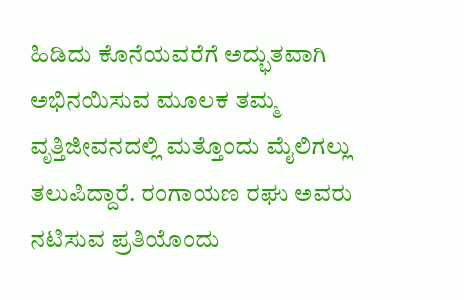ಹಿಡಿದು ಕೊನೆಯವರೆಗೆ ಅದ್ಭುತವಾಗಿ ಅಭಿನಯಿಸುವ ಮೂಲಕ ತಮ್ಮ ವೃತ್ತಿಜೀವನದಲ್ಲಿ ಮತ್ತೊಂದು ಮೈಲಿಗಲ್ಲು ತಲುಪಿದ್ದಾರೆ. ರಂಗಾಯಣ ರಘು ಅವರು ನಟಿಸುವ ಪ್ರತಿಯೊಂದು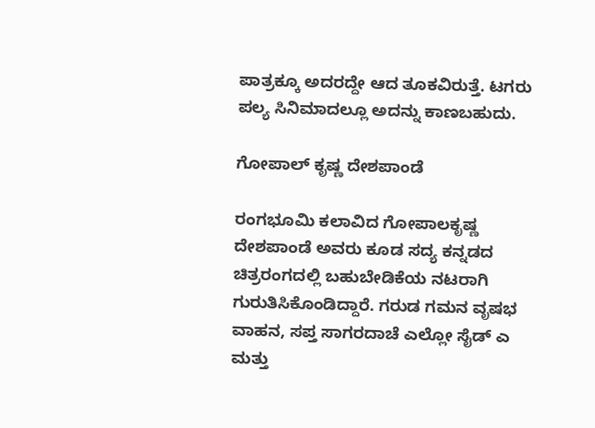ಪಾತ್ರಕ್ಕೂ ಅದರದ್ದೇ ಆದ ತೂಕವಿರುತ್ತೆ. ಟಗರು ಪಲ್ಯ ಸಿನಿಮಾದಲ್ಲೂ ಅದನ್ನು ಕಾಣಬಹುದು.

ಗೋಪಾಲ್ ಕೃಷ್ಣ ದೇಶಪಾಂಡೆ

ರಂಗಭೂಮಿ ಕಲಾವಿದ ಗೋಪಾಲಕೃಷ್ಣ ದೇಶಪಾಂಡೆ ಅವರು ಕೂಡ ಸದ್ಯ ಕನ್ನಡದ ಚಿತ್ರರಂಗದಲ್ಲಿ ಬಹುಬೇಡಿಕೆಯ ನಟರಾಗಿ ಗುರುತಿಸಿಕೊಂಡಿದ್ದಾರೆ. ಗರುಡ ಗಮನ ವೃಷಭ ವಾಹನ, ಸಪ್ತ ಸಾಗರದಾಚೆ ಎಲ್ಲೋ ಸೈಡ್ ಎ ಮತ್ತು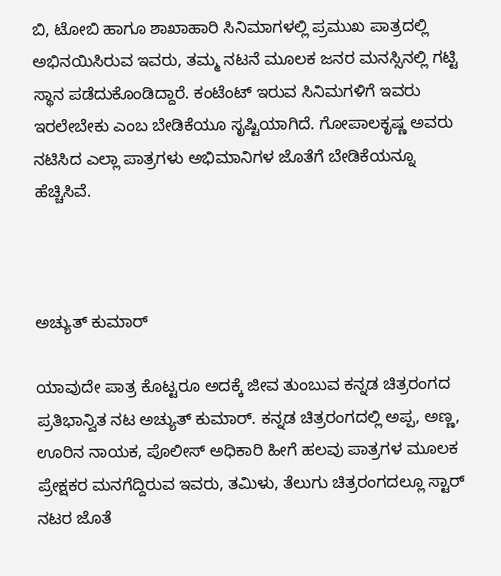ಬಿ, ಟೋಬಿ ಹಾಗೂ ಶಾಖಾಹಾರಿ ಸಿನಿಮಾಗಳಲ್ಲಿ ಪ್ರಮುಖ ಪಾತ್ರದಲ್ಲಿ ಅಭಿನಯಿಸಿರುವ ಇವರು, ತಮ್ಮ ನಟನೆ ಮೂಲಕ ಜನರ ಮನಸ್ಸಿನಲ್ಲಿ ಗಟ್ಟಿ ಸ್ಥಾನ ಪಡೆದುಕೊಂಡಿದ್ದಾರೆ. ಕಂಟೆಂಟ್ ಇರುವ ಸಿನಿಮಗಳಿಗೆ ಇವರು ಇರಲೇಬೇಕು ಎಂಬ ಬೇಡಿಕೆಯೂ ಸೃಷ್ಟಿಯಾಗಿದೆ. ಗೋಪಾಲಕೃಷ್ಣ ಅವರು ನಟಿಸಿದ ಎಲ್ಲಾ ಪಾತ್ರಗಳು ಅಭಿಮಾನಿಗಳ ಜೊತೆಗೆ ಬೇಡಿಕೆಯನ್ನೂ ಹೆಚ್ಚಿಸಿವೆ.



ಅಚ್ಯುತ್ ಕುಮಾರ್

ಯಾವುದೇ ಪಾತ್ರ ಕೊಟ್ಟರೂ ಅದಕ್ಕೆ ಜೀವ ತುಂಬುವ ಕನ್ನಡ ಚಿತ್ರರಂಗದ ಪ್ರತಿಭಾನ್ವಿತ ನಟ ಅಚ್ಯುತ್ ಕುಮಾರ್. ಕನ್ನಡ ಚಿತ್ರರಂಗದಲ್ಲಿ ಅಪ್ಪ, ಅಣ್ಣ, ಊರಿನ ನಾಯಕ, ಪೊಲೀಸ್ ಅಧಿಕಾರಿ ಹೀಗೆ ಹಲವು ಪಾತ್ರಗಳ ಮೂಲಕ ಪ್ರೇಕ್ಷಕರ ಮನಗೆದ್ದಿರುವ ಇವರು, ತಮಿಳು, ತೆಲುಗು ಚಿತ್ರರಂಗದಲ್ಲೂ ಸ್ಟಾರ್ ನಟರ ಜೊತೆ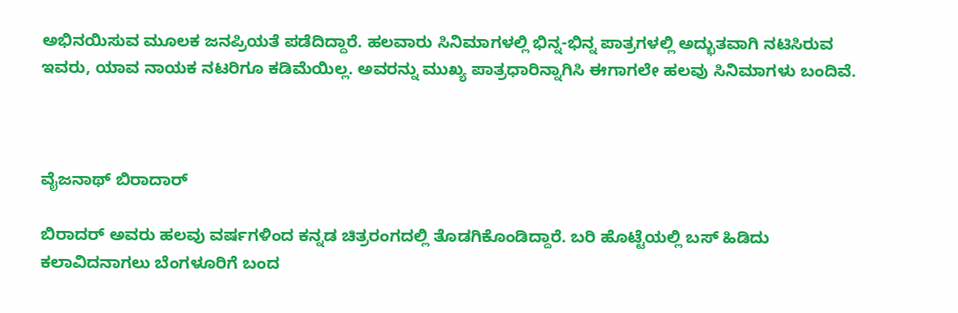ಅಭಿನಯಿಸುವ ಮೂಲಕ ಜನಪ್ರಿಯತೆ ಪಡೆದಿದ್ದಾರೆ. ಹಲವಾರು ಸಿನಿಮಾಗಳಲ್ಲಿ ಭಿನ್ನ-ಭಿನ್ನ ಪಾತ್ರಗಳಲ್ಲಿ ಅದ್ಭುತವಾಗಿ ನಟಿಸಿರುವ ಇವರು, ಯಾವ ನಾಯಕ ನಟರಿಗೂ ಕಡಿಮೆಯಿಲ್ಲ. ಅವರನ್ನು ಮುಖ್ಯ ಪಾತ್ರಧಾರಿನ್ನಾಗಿಸಿ ಈಗಾಗಲೇ ಹಲವು ಸಿನಿಮಾಗಳು ಬಂದಿವೆ.



ವೈಜನಾಥ್ ಬಿರಾದಾರ್

ಬಿರಾದರ್ ಅವರು ಹಲವು ವರ್ಷಗಳಿಂದ ಕನ್ನಡ ಚಿತ್ರರಂಗದಲ್ಲಿ ತೊಡಗಿಕೊಂಡಿದ್ದಾರೆ. ಬರಿ ಹೊಟ್ಟೆಯಲ್ಲಿ ಬಸ್ ಹಿಡಿದು ಕಲಾವಿದನಾಗಲು ಬೆಂಗಳೂರಿಗೆ ಬಂದ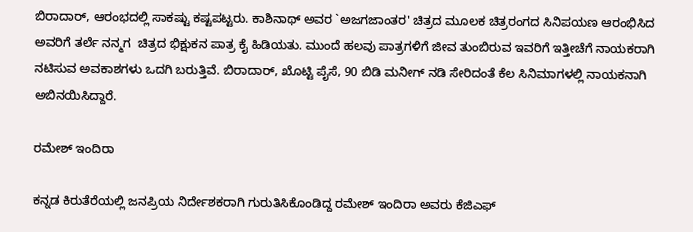ಬಿರಾದಾರ್, ಆರಂಭದಲ್ಲಿ ಸಾಕಷ್ಟು ಕಷ್ಟಪಟ್ಟರು. ಕಾಶಿನಾಥ್ ಅವರ `ಅಜಗಜಾಂತರ' ಚಿತ್ರದ ಮೂಲಕ ಚಿತ್ರರಂಗದ ಸಿನಿಪಯಣ ಆರಂಭಿಸಿದ ಅವರಿಗೆ ತರ್ಲೆ ನನ್ಮಗ  ಚಿತ್ರದ ಭಿಕ್ಷುಕನ ಪಾತ್ರ ಕೈ ಹಿಡಿಯತು. ಮುಂದೆ ಹಲವು ಪಾತ್ರಗಳಿಗೆ ಜೀವ ತುಂಬಿರುವ ಇವರಿಗೆ ಇತ್ತೀಚೆಗೆ ನಾಯಕರಾಗಿ ನಟಿಸುವ ಅವಕಾಶಗಳು ಒದಗಿ ಬರುತ್ತಿವೆ. ಬಿರಾದಾರ್, ಖೊಟ್ಟಿ ಪೈಸೆ, 90 ಬಿಡಿ ಮನೀಗ್ ನಡಿ ಸೇರಿದಂತೆ ಕೆಲ ಸಿನಿಮಾಗಳಲ್ಲಿ ನಾಯಕನಾಗಿ ಅಬಿನಯಿಸಿದ್ದಾರೆ.

ರಮೇಶ್ ಇಂದಿರಾ

ಕನ್ನಡ ಕಿರುತೆರೆಯಲ್ಲಿ ಜನಪ್ರಿಯ ನಿರ್ದೇಶಕರಾಗಿ ಗುರುತಿಸಿಕೊಂಡಿದ್ದ ರಮೇಶ್ ಇಂದಿರಾ ಅವರು ಕೆಜಿಎಫ್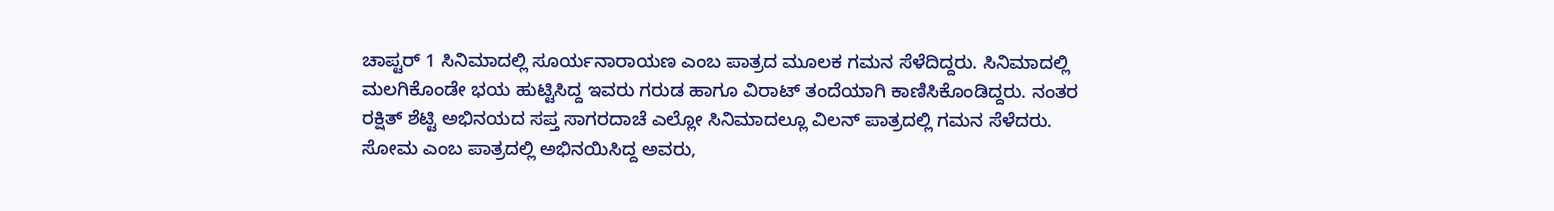ಚಾಪ್ಟರ್ 1 ಸಿನಿಮಾದಲ್ಲಿ ಸೂರ್ಯನಾರಾಯಣ ಎಂಬ ಪಾತ್ರದ ಮೂಲಕ ಗಮನ ಸೆಳೆದಿದ್ದರು. ಸಿನಿಮಾದಲ್ಲಿ ಮಲಗಿಕೊಂಡೇ ಭಯ ಹುಟ್ಟಿಸಿದ್ದ ಇವರು ಗರುಡ ಹಾಗೂ ವಿರಾಟ್ ತಂದೆಯಾಗಿ ಕಾಣಿಸಿಕೊಂಡಿದ್ದರು. ನಂತರ ರಕ್ಷಿತ್ ಶೆಟ್ಟಿ ಅಭಿನಯದ ಸಪ್ತ ಸಾಗರದಾಚೆ ಎಲ್ಲೋ ಸಿನಿಮಾದಲ್ಲೂ ವಿಲನ್ ಪಾತ್ರದಲ್ಲಿ ಗಮನ ಸೆಳೆದರು. ಸೋಮ ಎಂಬ ಪಾತ್ರದಲ್ಲಿ ಅಭಿನಯಿಸಿದ್ದ ಅವರು,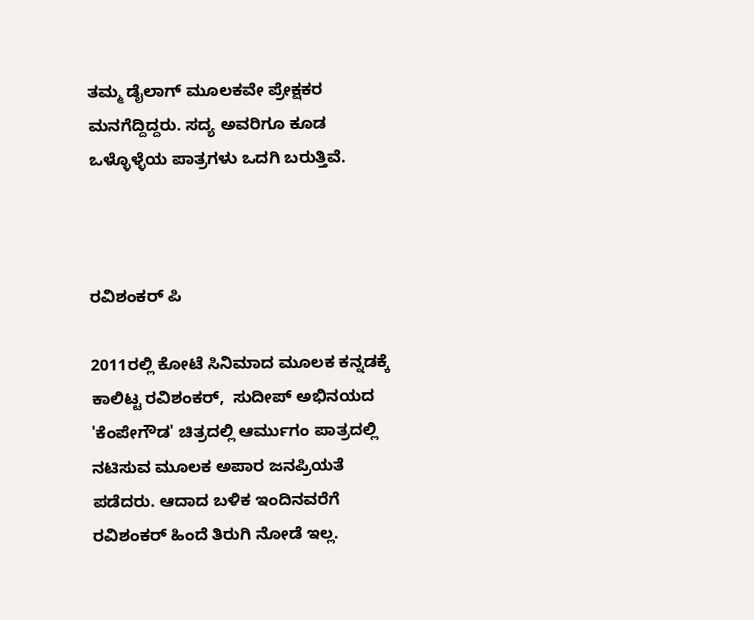ತಮ್ಮ ಡೈಲಾಗ್ ಮೂಲಕವೇ ಪ್ರೇಕ್ಷಕರ ಮನಗೆದ್ದಿದ್ದರು. ಸದ್ಯ ಅವರಿಗೂ ಕೂಡ ಒಳ್ಳೊಳ್ಳೆಯ ಪಾತ್ರಗಳು ಒದಗಿ ಬರುತ್ತಿವೆ.



ರವಿಶಂಕರ್ ಪಿ

2011ರಲ್ಲಿ ಕೋಟೆ ಸಿನಿಮಾದ ಮೂಲಕ ಕನ್ನಡಕ್ಕೆ ಕಾಲಿಟ್ಟ ರವಿಶಂಕರ್,  ಸುದೀಪ್ ಅಭಿನಯದ 'ಕೆಂಪೇಗೌಡ' ಚಿತ್ರದಲ್ಲಿ ಆರ್ಮುಗಂ ಪಾತ್ರದಲ್ಲಿ ನಟಿಸುವ ಮೂಲಕ ಅಪಾರ ಜನಪ್ರಿಯತೆ ಪಡೆದರು. ಆದಾದ ಬಳಿಕ ಇಂದಿನವರೆಗೆ ರವಿಶಂಕರ್ ಹಿಂದೆ ತಿರುಗಿ ನೋಡೆ ಇಲ್ಲ.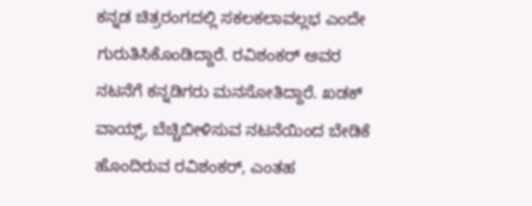ಕನ್ನಡ ಚಿತ್ರರಂಗದಲ್ಲಿ ಸಕಲಕಲಾವಲ್ಲಭ ಎಂದೇ ಗುರುತಿಸಿಕೊಂಡಿದ್ದಾರೆ. ರವಿಶಂಕರ್ ಅವರ ನಟನೆಗೆ ಕನ್ನಡಿಗರು ಮನಸೋತಿದ್ದಾರೆ. ಖಡಕ್ ವಾಯ್ಸ್, ಬೆಚ್ಚಿಬೀಳಿಸುವ ನಟನೆಯಿಂದ ಬೇಡಿಕೆ ಹೊಂದಿರುವ ರವಿಶಂಕರ್, ಎಂತಹ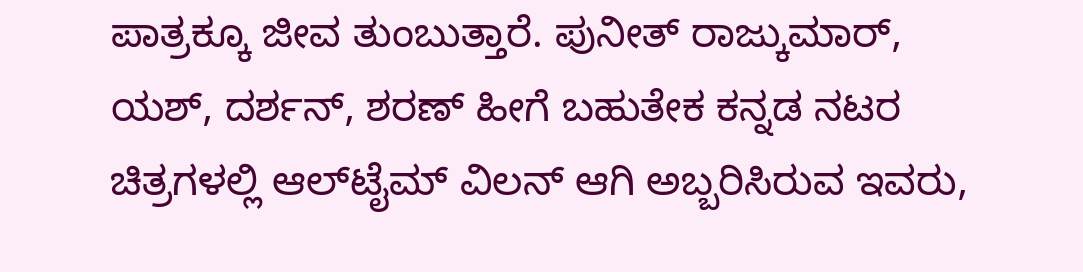ಪಾತ್ರಕ್ಕೂ ಜೀವ ತುಂಬುತ್ತಾರೆ. ಪುನೀತ್ ರಾಜ್ಕುಮಾರ್, ಯಶ್, ದರ್ಶನ್, ಶರಣ್ ಹೀಗೆ ಬಹುತೇಕ ಕನ್ನಡ ನಟರ ಚಿತ್ರಗಳಲ್ಲಿ ಆಲ್‌ಟೈಮ್ ವಿಲನ್ ಆಗಿ ಅಬ್ಬರಿಸಿರುವ ಇವರು,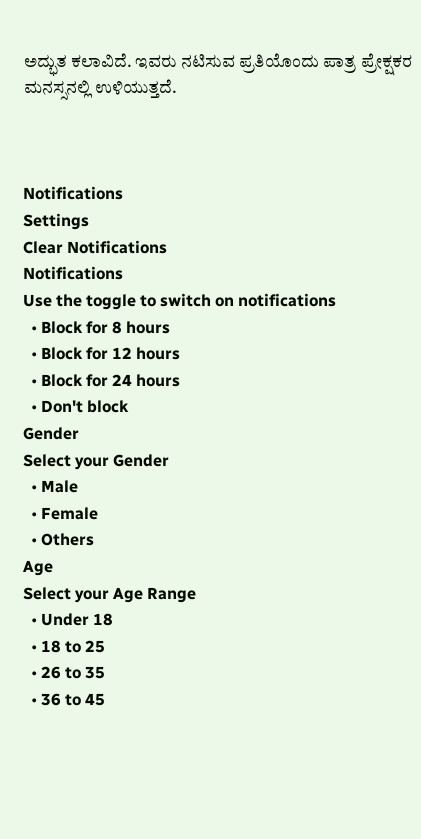ಅದ್ಭುತ ಕಲಾವಿದೆ. ಇವರು ನಟಿಸುವ ಪ್ರತಿಯೊಂದು ಪಾತ್ರ ಪ್ರೇಕ್ಷಕರ ಮನಸ್ಸನಲ್ಲಿ ಉಳಿಯುತ್ತದೆ.



Notifications
Settings
Clear Notifications
Notifications
Use the toggle to switch on notifications
  • Block for 8 hours
  • Block for 12 hours
  • Block for 24 hours
  • Don't block
Gender
Select your Gender
  • Male
  • Female
  • Others
Age
Select your Age Range
  • Under 18
  • 18 to 25
  • 26 to 35
  • 36 to 45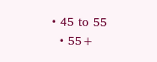• 45 to 55
  • 55+